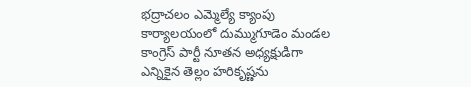భద్రాచలం ఎమ్మెల్యే క్యాంపు కార్యాలయంలో దుమ్ముగూడెం మండల కాంగ్రెస్ పార్టీ నూతన అధ్యక్షుడిగా ఎన్నికైన తెల్లం హరికృష్ణను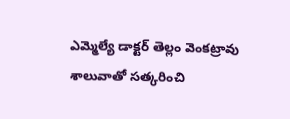ఎమ్మెల్యే డాక్టర్ తెల్లం వెంకట్రావు శాలువాతో సత్కరించి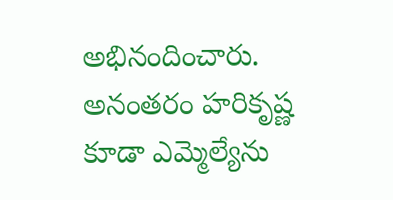అభినందించారు. అనంతరం హరికృష్ణ కూడా ఎమ్మెల్యేను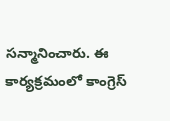సన్మానించారు. ఈ కార్యక్రమంలో కాంగ్రెస్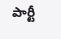పార్టీ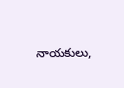నాయకులు,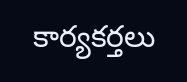కార్యకర్తలు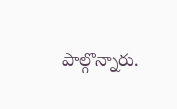పాల్గొన్నారు.